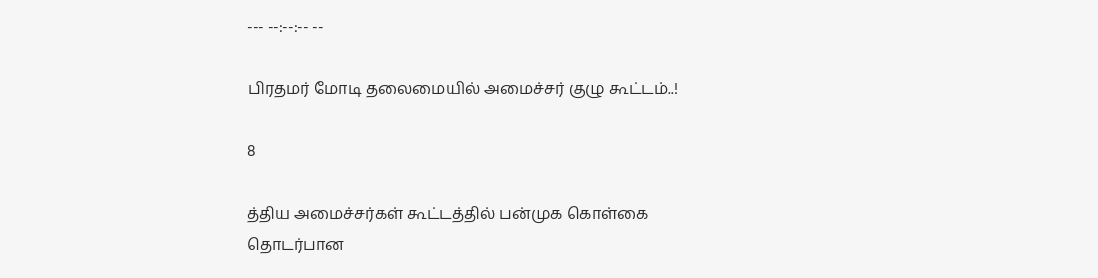--- --:--:-- --

பிரதமர் மோடி தலைமையில் அமைச்சர் குழு கூட்டம்..!

8

த்திய அமைச்சர்கள் கூட்டத்தில் பன்முக கொள்கை தொடர்பான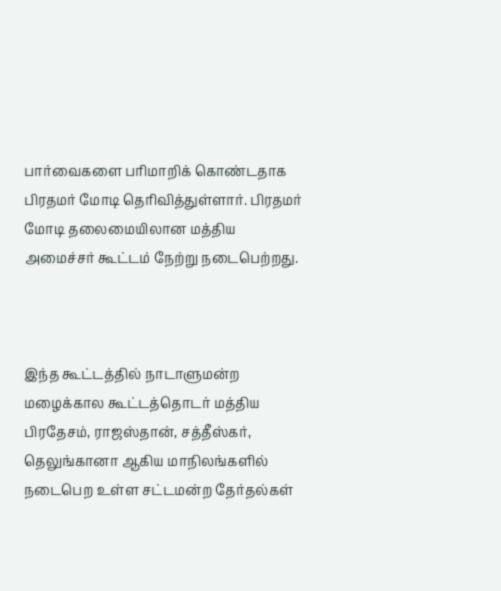பார்வைகளை பரிமாறிக் கொண்டதாக பிரதமர் மோடி தெரிவித்துள்ளார். பிரதமர் மோடி தலைமையிலான மத்திய அமைச்சர் கூட்டம் நேற்று நடைபெற்றது.



இந்த கூட்டத்தில் நாடாளுமன்ற மழைக்கால கூட்டத்தொடர் மத்திய பிரதேசம், ராஜஸ்தான், சத்தீஸ்கர், தெலுங்கானா ஆகிய மாநிலங்களில் நடைபெற உள்ள சட்டமன்ற தேர்தல்கள்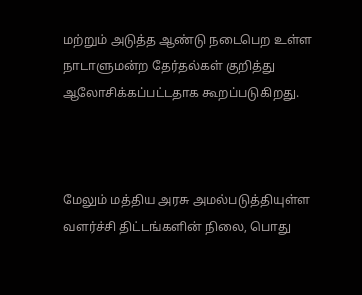மற்றும் அடுத்த ஆண்டு நடைபெற உள்ள நாடாளுமன்ற தேர்தல்கள் குறித்து ஆலோசிக்கப்பட்டதாக கூறப்படுகிறது.



மேலும் மத்திய அரசு அமல்படுத்தியுள்ள வளர்ச்சி திட்டங்களின் நிலை, பொது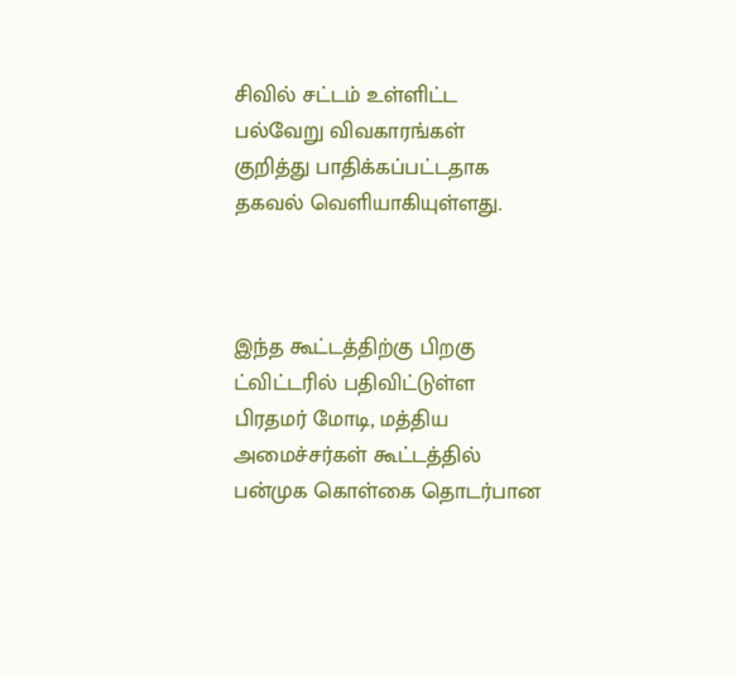சிவில் சட்டம் உள்ளிட்ட பல்வேறு விவகாரங்கள் குறித்து பாதிக்கப்பட்டதாக தகவல் வெளியாகியுள்ளது.



இந்த கூட்டத்திற்கு பிறகு ட்விட்டரில் பதிவிட்டுள்ள பிரதமர் மோடி, மத்திய அமைச்சர்கள் கூட்டத்தில் பன்முக கொள்கை தொடர்பான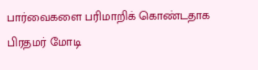பார்வைகளை பரிமாறிக் கொண்டதாக பிரதமர் மோடி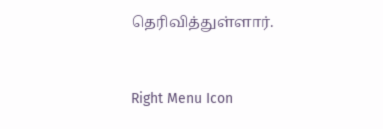தெரிவித்துள்ளார்.



Right Menu Icon